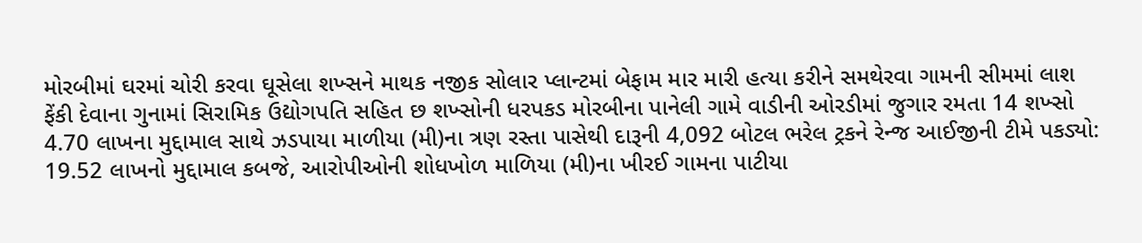મોરબીમાં ઘરમાં ચોરી કરવા ઘૂસેલા શખ્સને માથક નજીક સોલાર પ્લાન્ટમાં બેફામ માર મારી હત્યા કરીને સમથેરવા ગામની સીમમાં લાશ ફેંકી દેવાના ગુનામાં સિરામિક ઉદ્યોગપતિ સહિત છ શખ્સોની ધરપકડ મોરબીના પાનેલી ગામે વાડીની ઓરડીમાં જુગાર રમતા 14 શખ્સો 4.70 લાખના મુદ્દામાલ સાથે ઝડપાયા માળીયા (મી)ના ત્રણ રસ્તા પાસેથી દારૂની 4,092 બોટલ ભરેલ ટ્રકને રેન્જ આઈજીની ટીમે પકડ્યો: 19.52 લાખનો મુદ્દામાલ કબજે, આરોપીઓની શોધખોળ માળિયા (મી)ના ખીરઈ ગામના પાટીયા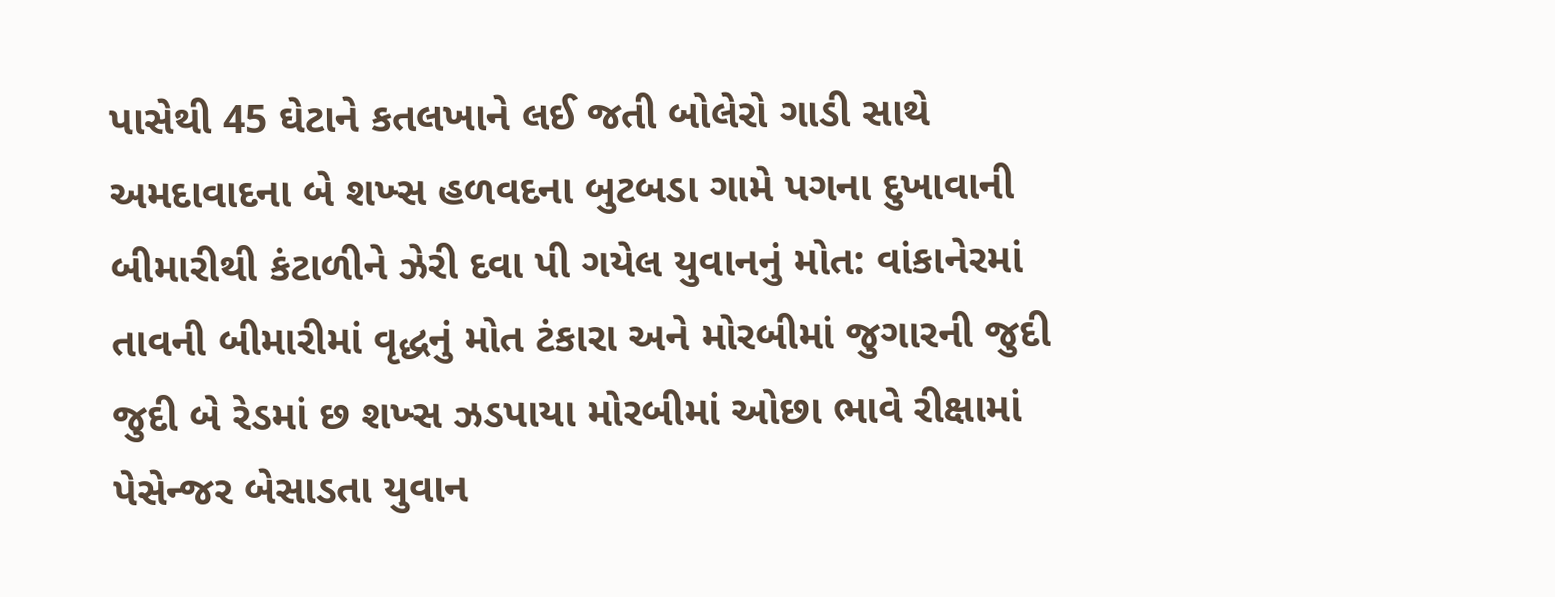પાસેથી 45 ઘેટાને કતલખાને લઈ જતી બોલેરો ગાડી સાથે અમદાવાદના બે શખ્સ હળવદના બુટબડા ગામે પગના દુખાવાની બીમારીથી કંટાળીને ઝેરી દવા પી ગયેલ યુવાનનું મોત: વાંકાનેરમાં તાવની બીમારીમાં વૃદ્ધનું મોત ટંકારા અને મોરબીમાં જુગારની જુદી જુદી બે રેડમાં છ શખ્સ ઝડપાયા મોરબીમાં ઓછા ભાવે રીક્ષામાં પેસેન્જર બેસાડતા યુવાન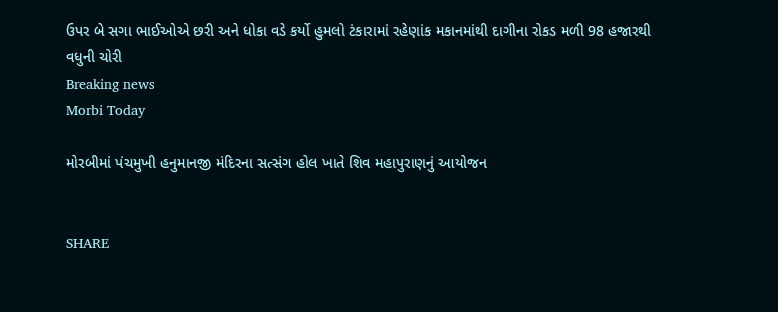ઉપર બે સગા ભાઈઓએ છરી અને ધોકા વડે કર્યો હુમલો ટંકારામાં રહેણાંક મકાનમાંથી દાગીના રોકડ મળી 98 હજારથી વધુની ચોરી
Breaking news
Morbi Today

મોરબીમાં પંચમુખી હનુમાનજી મંદિરના સત્સંગ હોલ ખાતે શિવ મહાપુરાણનું આયોજન


SHARE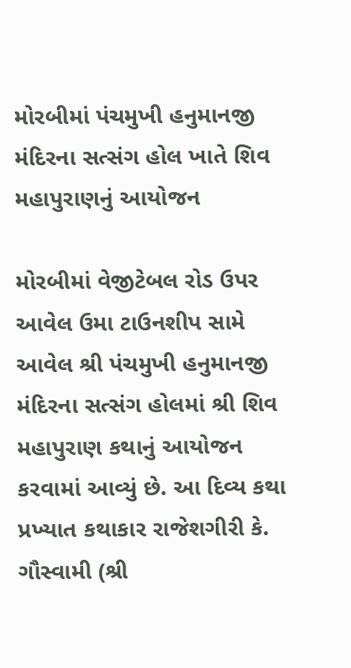મોરબીમાં પંચમુખી હનુમાનજી મંદિરના સત્સંગ હોલ ખાતે શિવ મહાપુરાણનું આયોજન

મોરબીમાં વેજીટેબલ રોડ ઉપર આવેલ ઉમા ટાઉનશીપ સામે આવેલ શ્રી પંચમુખી હનુમાનજી મંદિરના સત્સંગ હોલમાં શ્રી શિવ મહાપુરાણ કથાનું આયોજન કરવામાં આવ્યું છે. આ દિવ્ય કથા પ્રખ્યાત કથાકાર રાજેશગીરી કે. ગૌસ્વામી (શ્રી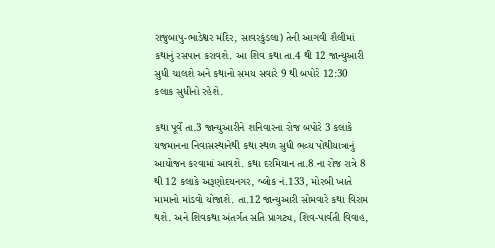રાજુબાપુ-ભાડેશ્વર મંદિર, સાવરકુંડલા) તેની આગવી શૈલીમાં કથાનું રસપાન કરાવશે. આ શિવ કથા તા.4 થી 12 જાન્યુઆરી સુધી ચાલશે અને કથાનો સમય સવારે 9 થી બપોરે 12:30 કલાક સુધીનો રહેશે.

કથા પૂર્વે તા.3 જાન્યુઆરીને શનિવારના રોજ બપોરે 3 કલાકે યજમાનના નિવાસસ્થાનેથી કથા સ્થળ સુધી ભવ્ય પોથીયાત્રાનું આયોજન કરવામાં આવશે. કથા દરમિયાન તા.8 ના રોજ રાત્રે 8 થી 12 કલાકે અરૂણોદયનગર, બ્લોક નં.133, મોરબી ખાતે મામાનો માંડવો યોજાશે. તા.12 જાન્યુઆરી સોમવારે કથા વિરામ થશે. અને શિવકથા અંતર્ગત સતિ પ્રાગટ્ય, શિવ-પાર્વતી વિવાહ,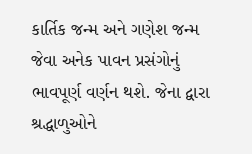કાર્તિક જન્મ અને ગણેશ જન્મ જેવા અનેક પાવન પ્રસંગોનું ભાવપૂર્ણ વર્ણન થશે. જેના દ્વારા શ્રદ્ધાળુઓને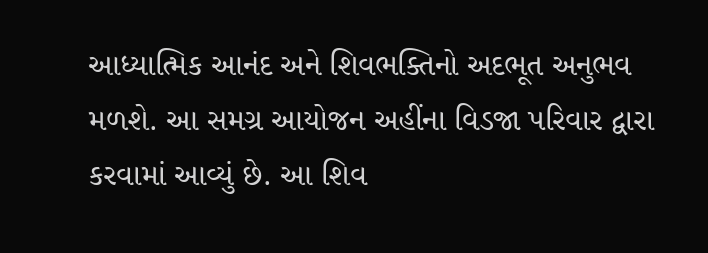આધ્યાત્મિક આનંદ અને શિવભક્તિનો અદભૂત અનુભવ મળશે. આ સમગ્ર આયોજન અહીંના વિડજા પરિવાર દ્વારા કરવામાં આવ્યું છે. આ શિવ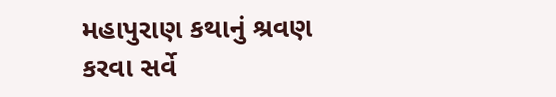મહાપુરાણ કથાનું શ્રવણ કરવા સર્વે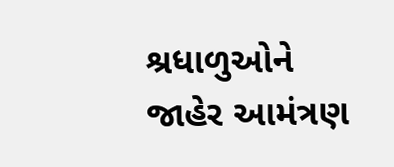શ્રધાળુઓને જાહેર આમંત્રણ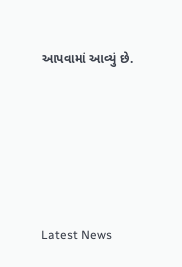આપવામાં આવ્યું છે.






Latest News